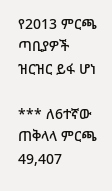የ2013 ምርጫ ጣቢያዎች ዝርዝር ይፋ ሆነ

*** ለ6ተኛው ጠቅላላ ምርጫ 49,407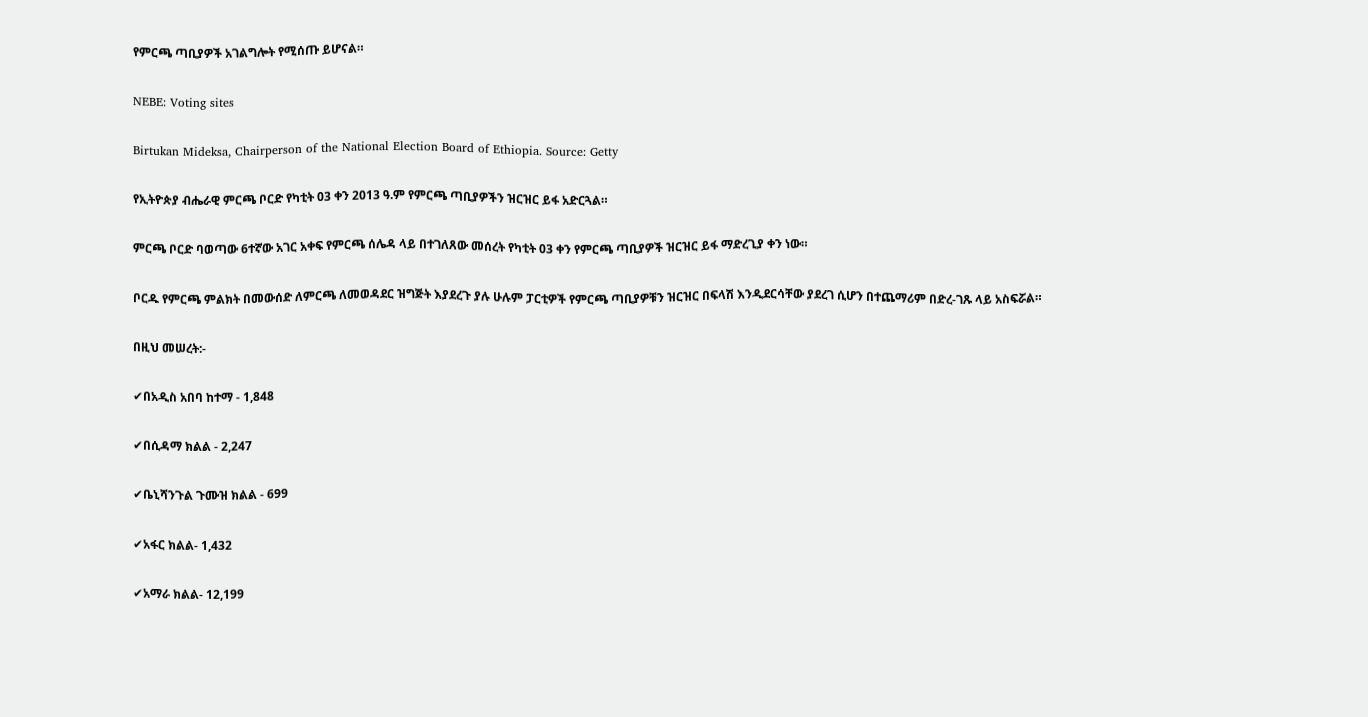የምርጫ ጣቢያዎች አገልግሎት የሚሰጡ ይሆናል።

NEBE: Voting sites

Birtukan Mideksa, Chairperson of the National Election Board of Ethiopia. Source: Getty

የኢትዮጵያ ብሔራዊ ምርጫ ቦርድ የካቲት 03 ቀን 2013 ዓ.ም የምርጫ ጣቢያዎችን ዝርዝር ይፋ አድርጓል።

ምርጫ ቦርድ ባወጣው 6ተኛው አገር አቀፍ የምርጫ ሰሌዳ ላይ በተገለጸው መሰረት የካቲት 03 ቀን የምርጫ ጣቢያዎች ዝርዝር ይፋ ማድረጊያ ቀን ነው።

ቦርዱ የምርጫ ምልክት በመውሰድ ለምርጫ ለመወዳደር ዝግጅት እያደረጉ ያሉ ሁሉም ፓርቲዎች የምርጫ ጣቢያዎቹን ዝርዝር በፍላሽ እንዲደርሳቸው ያደረገ ሲሆን በተጨማሪም በድረ-ገጹ ላይ አስፍሯል።

በዚህ መሠረት:-

✔በአዲስ አበባ ከተማ - 1,848

✔በሲዳማ ክልል - 2,247

✔ቤኒሻንጉል ጉሙዝ ክልል - 699

✔አፋር ክልል- 1,432

✔አማራ ክልል- 12,199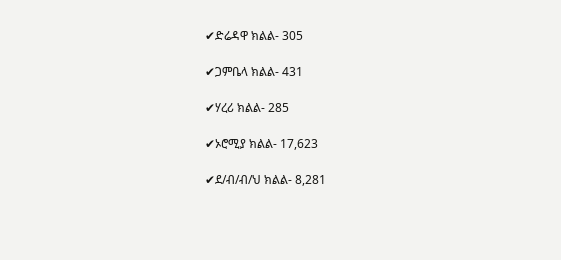✔ድሬዳዋ ክልል- 305

✔ጋምቤላ ክልል- 431

✔ሃረሪ ክልል- 285

✔ኦሮሚያ ክልል- 17,623

✔ደ/ብ/ብ/ህ ክልል- 8,281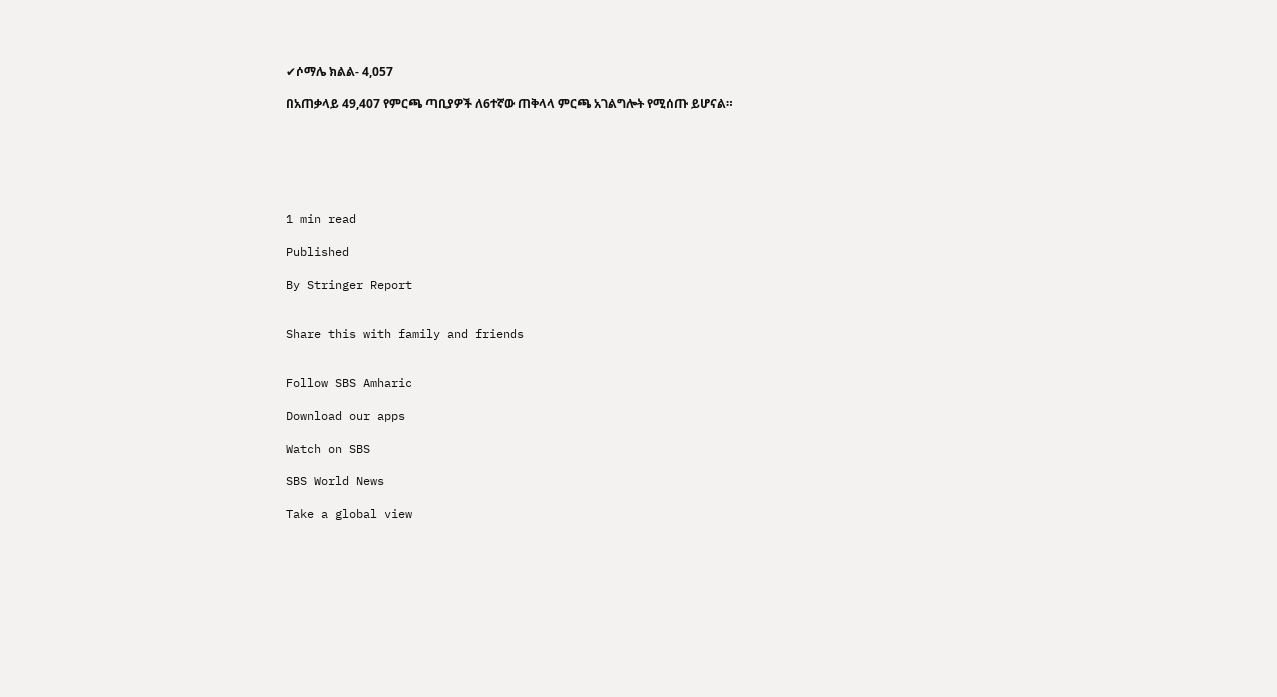✔ሶማሌ ክልል- 4,057

በአጠቃላይ 49,407 የምርጫ ጣቢያዎች ለ6ተኛው ጠቅላላ ምርጫ አገልግሎት የሚሰጡ ይሆናል።






1 min read

Published

By Stringer Report


Share this with family and friends


Follow SBS Amharic

Download our apps

Watch on SBS

SBS World News

Take a global view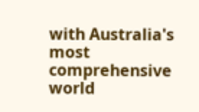with Australia's most comprehensive world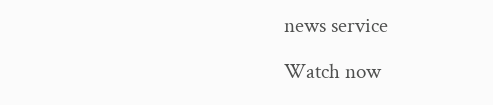news service

Watch now